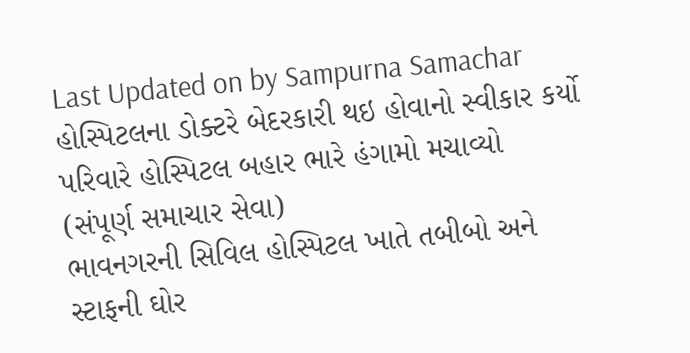Last Updated on by Sampurna Samachar
હોસ્પિટલના ડોક્ટરે બેદરકારી થઇ હોવાનો સ્વીકાર કર્યો
પરિવારે હોસ્પિટલ બહાર ભારે હંગામો મચાવ્યો
(સંપૂર્ણ સમાચાર સેવા)
ભાવનગરની સિવિલ હોસ્પિટલ ખાતે તબીબો અને સ્ટાફની ઘોર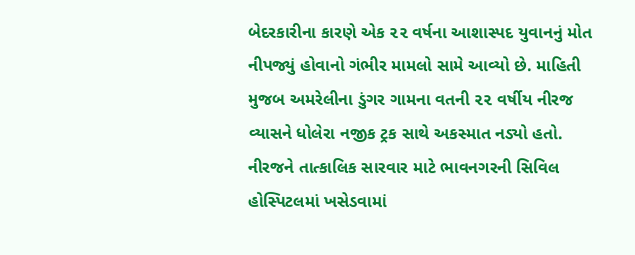બેદરકારીના કારણે એક ૨૨ વર્ષના આશાસ્પદ યુવાનનું મોત નીપજ્યું હોવાનો ગંભીર મામલો સામે આવ્યો છે. માહિતી મુજબ અમરેલીના ડુંગર ગામના વતની ૨૨ વર્ષીય નીરજ વ્યાસને ધોલેરા નજીક ટ્રક સાથે અકસ્માત નડ્યો હતો. નીરજને તાત્કાલિક સારવાર માટે ભાવનગરની સિવિલ હોસ્પિટલમાં ખસેડવામાં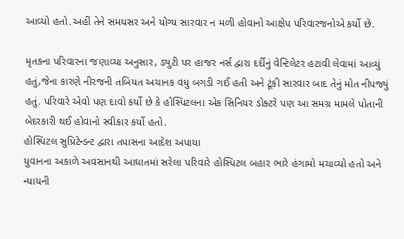આવ્યો હતો.અહીં તેને સમયસર અને યોગ્ય સારવાર ન મળી હોવાનો આક્ષેપ પરિવારજનોએ કર્યો છે.

મૃતકના પરિવારના જણાવ્યા અનુસાર, ડ્યુટી પર હાજર નર્સ દ્વારા દર્દીનું વેન્ટિલેટર હટાવી લેવામાં આવ્યું હતું,જેના કારણે નીરજની તબિયત અચાનક વધુ બગડી ગઈ હતી અને ટૂંકી સારવાર બાદ તેનું મોત નીપજ્યું હતું. પરિવારે એવો પણ દાવો કર્યો છે કે હોસ્પિટલના એક સિનિયર ડોક્ટરે પણ આ સમગ્ર મામલે પોતાની બેદરકારી થઈ હોવાનો સ્વીકાર કર્યો હતો.
હોસ્પિટલ સુપ્રિટેન્ડન્ટ દ્વારા તપાસના આદેશ અપાયા
યુવાનના અકાળે અવસાનથી આઘાતમાં સરેલા પરિવારે હોસ્પિટલ બહાર ભારે હંગામો મચાવ્યો હતો અને ન્યાયની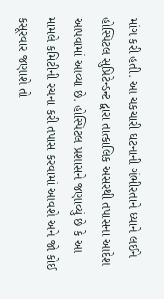માંગ કરી હતી. આ ચકચારી ઘટનાની ગંભીરતાને ધ્યાને લઈને હોસ્પિટલ સુપ્રિટેન્ડન્ટ દ્વારા તાત્કાલિક અસરથી તપાસના આદેશ આપવામાં આવ્યા છે. હોસ્પિટલ પ્રશાસને જણાવ્યું છે કે આ મામલે કમિટીની રચના કરી તપાસ કરવામાં આવશે અને જો કોઈ કસૂરવાર જણાશે તો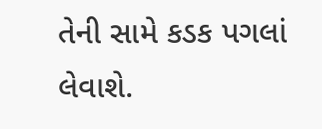તેની સામે કડક પગલાં લેવાશે.